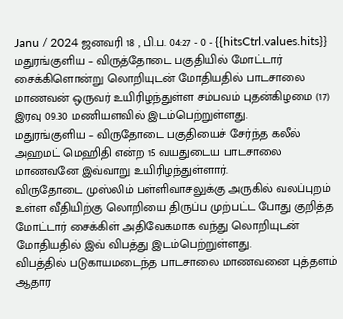Janu / 2024 ஜனவரி 18 , பி.ப. 04:27 - 0 - {{hitsCtrl.values.hits}}
மதுரங்குளிய – விருத்தோடை பகுதியில் மோட்டார் சைக்கிளொன்று லொறியுடன் மோதியதில் பாடசாலை மாணவன் ஒருவர் உயிரிழந்துள்ள சம்பவம் புதன்கிழமை (17) இரவு 09.30 மணியளவில் இடம்பெற்றுள்ளது.
மதுரங்குளிய – விருதோடை பகுதியைச் சேர்ந்த கலீல் அஹமட் மெஹிதி என்ற 15 வயதுடைய பாடசாலை மாணவனே இவ்வாறு உயிரிழந்துள்ளார்.
விருதோடை முஸ்லிம் பள்ளிவாசலுக்கு அருகில் வலப்புறம் உள்ள வீதியிற்கு லொறியை திருப்ப முற்பட்ட போது குறித்த மோட்டார் சைக்கிள் அதிவேகமாக வந்து லொறியுடன் மோதியதில் இவ் விபத்து இடம்பெற்றுள்ளது.
விபத்தில் படுகாயமடைந்த பாடசாலை மாணவனை புத்தளம் ஆதார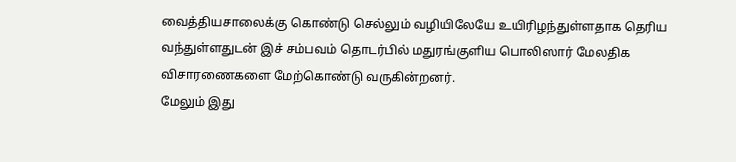வைத்தியசாலைக்கு கொண்டு செல்லும் வழியிலேயே உயிரிழந்துள்ளதாக தெரிய வந்துள்ளதுடன் இச் சம்பவம் தொடர்பில் மதுரங்குளிய பொலிஸார் மேலதிக விசாரணைகளை மேற்கொண்டு வருகின்றனர்.
மேலும் இது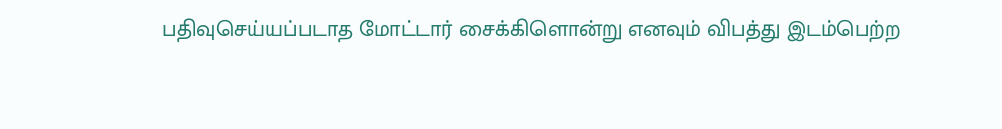பதிவுசெய்யப்படாத மோட்டார் சைக்கிளொன்று எனவும் விபத்து இடம்பெற்ற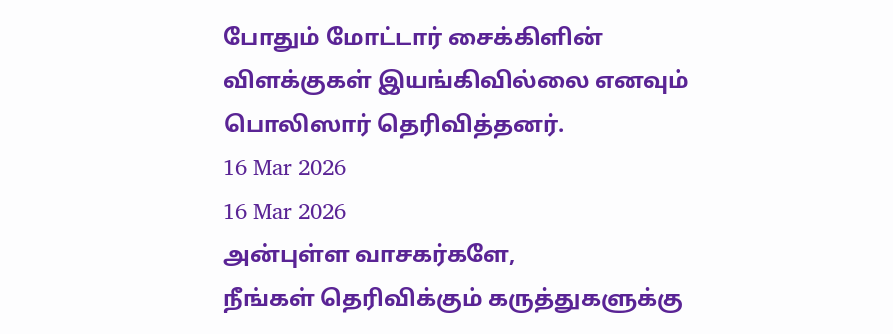போதும் மோட்டார் சைக்கிளின் விளக்குகள் இயங்கிவில்லை எனவும் பொலிஸார் தெரிவித்தனர்.
16 Mar 2026
16 Mar 2026
அன்புள்ள வாசகர்களே,
நீங்கள் தெரிவிக்கும் கருத்துகளுக்கு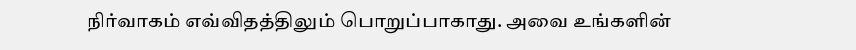நிர்வாகம் எவ்விதத்திலும் பொறுப்பாகாது. அவை உங்களின்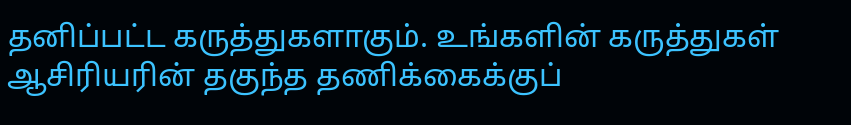தனிப்பட்ட கருத்துகளாகும். உங்களின் கருத்துகள் ஆசிரியரின் தகுந்த தணிக்கைக்குப்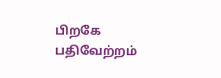பிறகே பதிவேற்றம்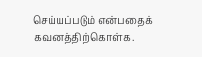செய்யப்படும் என்பதைக் கவனத்திற்கொள்க.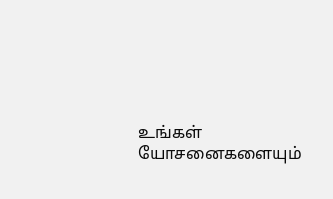உங்கள் யோசனைகளையும்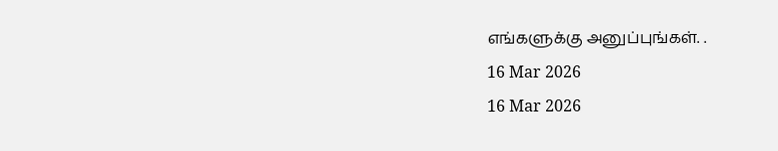எங்களுக்கு அனுப்புங்கள். .
16 Mar 2026
16 Mar 2026